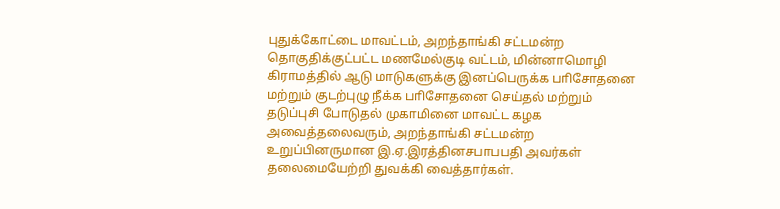புதுக்கோட்டை மாவட்டம், அறந்தாங்கி சட்டமன்ற தொகுதிக்குட்பட்ட மணமேல்குடி வட்டம், மின்னாமொழி கிராமத்தில் ஆடு மாடுகளுக்கு இனப்பெருக்க பாிசோதனை மற்றும் குடற்புழு நீக்க பாிசோதனை செய்தல் மற்றும் தடுப்புசி போடுதல் முகாமினை மாவட்ட கழக அவைத்தலைவரும், அறந்தாங்கி சட்டமன்ற உறுப்பினருமான இ.ஏ.இரத்தினசபாபபதி அவர்கள் தலைமையேற்றி துவக்கி வைத்தார்கள்.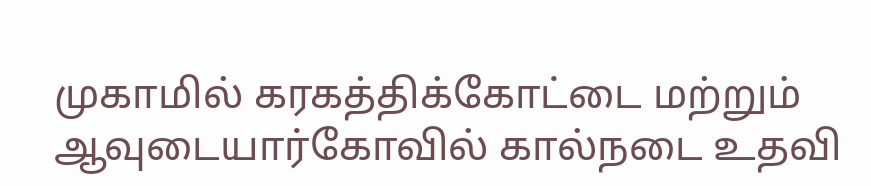முகாமில் கரகத்திக்கோட்டை மற்றும் ஆவுடையார்கோவில் கால்நடை உதவி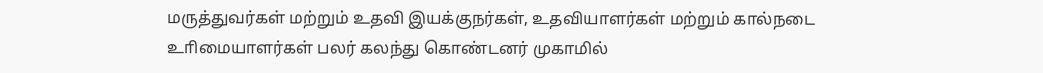மருத்துவர்கள் மற்றும் உதவி இயக்குநர்கள், உதவியாளர்கள் மற்றும் கால்நடை உாிமையாளர்கள் பலர் கலந்து கொண்டனர் முகாமில்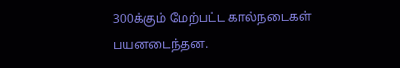300க்கும் மேற்பட்ட கால்நடைகள் பயனடைந்தன.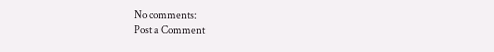No comments:
Post a Comment